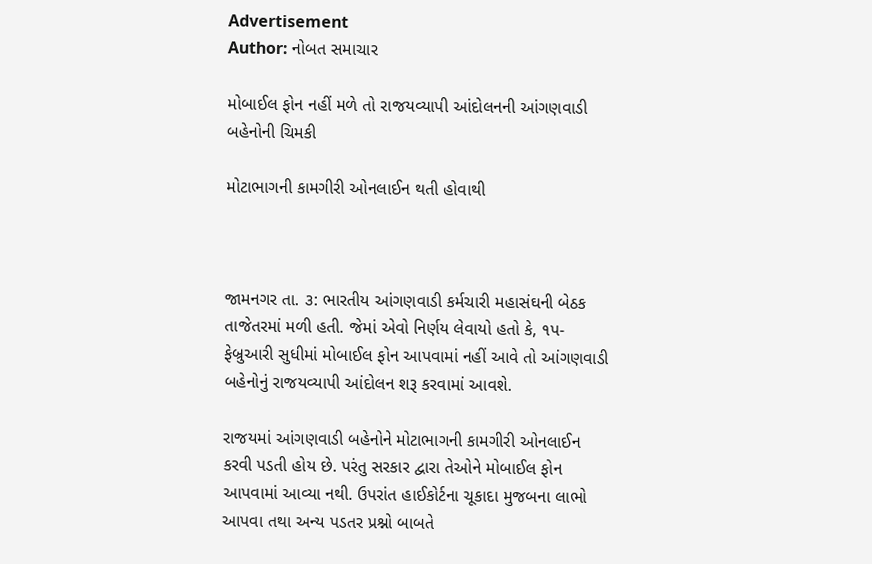Advertisement
Author: નોબત સમાચાર

મોબાઈલ ફોન નહીં મળે તો રાજયવ્યાપી આંદોલનની આંગણવાડી બહેનોની ચિમકી

મોટાભાગની કામગીરી ઓનલાઈન થતી હોવાથી



જામનગર તા. ૩: ભારતીય આંગણવાડી કર્મચારી મહાસંઘની બેઠક તાજેતરમાં મળી હતી. જેમાં એવો નિર્ણય લેવાયો હતો કે, ૧પ-ફેબ્રુઆરી સુધીમાં મોબાઈલ ફોન આપવામાં નહીં આવે તો આંગણવાડી બહેનોનું રાજયવ્યાપી આંદોલન શરૂ કરવામાં આવશે.

રાજયમાં આંગણવાડી બહેનોને મોટાભાગની કામગીરી ઓનલાઈન કરવી પડતી હોય છે. પરંતુ સરકાર દ્વારા તેઓને મોબાઈલ ફોન આપવામાં આવ્યા નથી. ઉપરાંત હાઈકોર્ટના ચૂકાદા મુજબના લાભો આપવા તથા અન્ય પડતર પ્રશ્નો બાબતે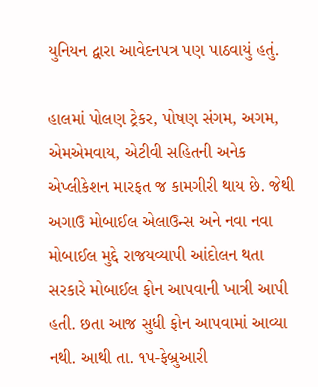યુનિયન દ્વારા આવેદનપત્ર પણ પાઠવાયું હતું.

હાલમાં પોલણ ટ્રેકર, પોષણ સંગમ, અગમ, એમએમવાય, એટીવી સહિતની અનેક એપ્લીકેશન મારફત જ કામગીરી થાય છે. જેથી અગાઉ મોબાઈલ એલાઉન્સ અને નવા નવા મોબાઈલ મુદ્દે રાજયવ્યાપી આંદોલન થતા સરકારે મોબાઈલ ફોન આપવાની ખાત્રી આપી હતી. છતા આજ સુધી ફોન આપવામાં આવ્યા નથી. આથી તા. ૧પ-ફેબ્રુઆરી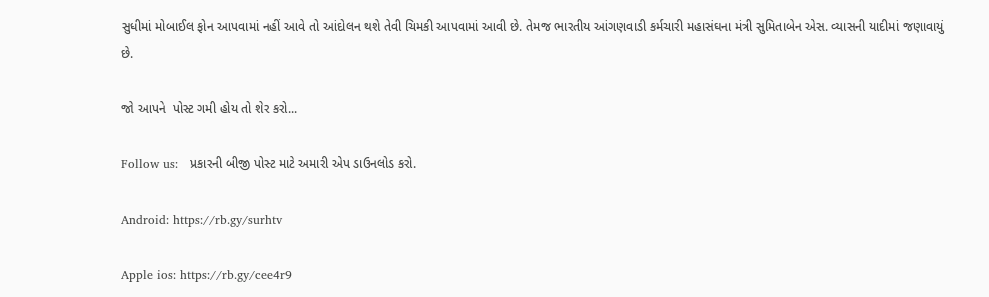સુધીમાં મોબાઈલ ફોન આપવામાં નહીં આવે તો આંદોલન થશે તેવી ચિમકી આપવામાં આવી છે. તેમજ ભારતીય આંગણવાડી કર્મચારી મહાસંઘના મંત્રી સુમિતાબેન એસ. વ્યાસની યાદીમાં જણાવાયું છે.

જો આપને  પોસ્ટ ગમી હોય તો શેર કરો...

Follow us:   પ્રકારની બીજી પોસ્ટ માટે અમારી એપ ડાઉનલોડ કરો.

Android: https://rb.gy/surhtv

Apple ios: https://rb.gy/cee4r9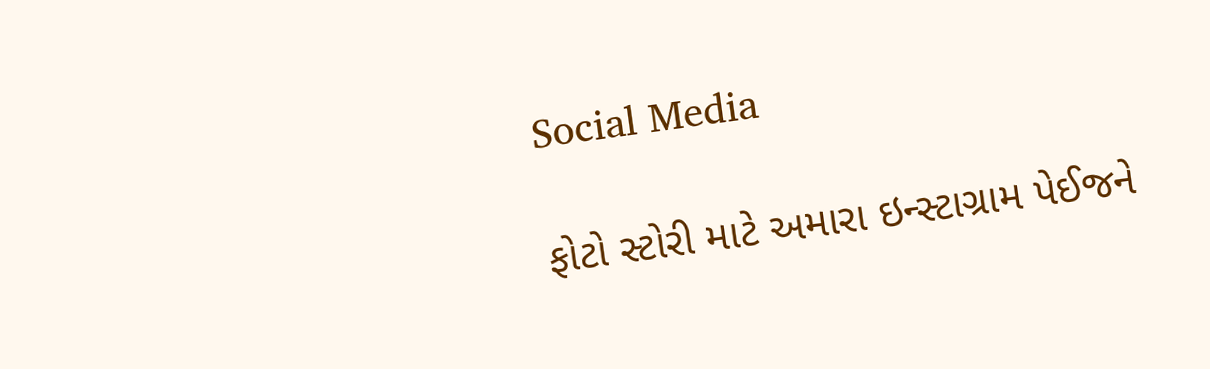Social Media

ફોટો સ્ટોરી માટે અમારા ઇન્સ્ટાગ્રામ પેઈજને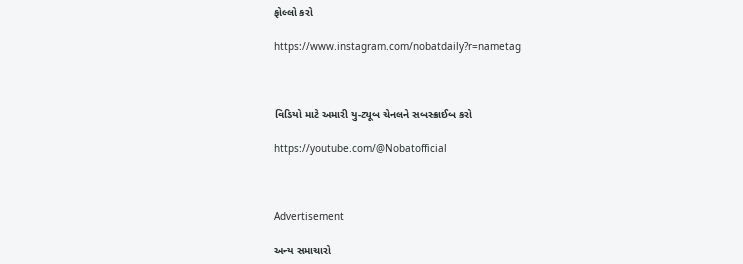ફોલ્લો કરો

https://www.instagram.com/nobatdaily?r=nametag



વિડિયો માટે અમારી યુ-ટ્યૂબ ચેનલને સબસ્ક્રાઈબ કરો

https://youtube.com/@Nobatofficial



Advertisement

અન્ય સમાચારો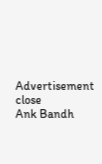Advertisement
close
Ank Bandh